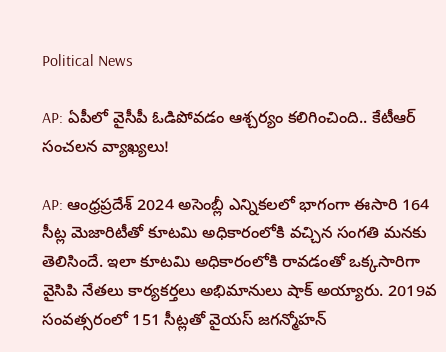Political News

AP: ఏపీలో వైసీపీ ఓడిపోవడం ఆశ్చర్యం కలిగించింది.. కేటీఆర్ సంచలన వ్యాఖ్యలు!

AP: ఆంధ్రప్రదేశ్ 2024 అసెంబ్లీ ఎన్నికలలో భాగంగా ఈసారి 164 సీట్ల మెజారిటీతో కూటమి అధికారంలోకి వచ్చిన సంగతి మనకు తెలిసిందే. ఇలా కూటమి అధికారంలోకి రావడంతో ఒక్కసారిగా వైసిపి నేతలు కార్యకర్తలు అభిమానులు షాక్ అయ్యారు. 2019వ సంవత్సరంలో 151 సీట్లతో వైయస్ జగన్మోహన్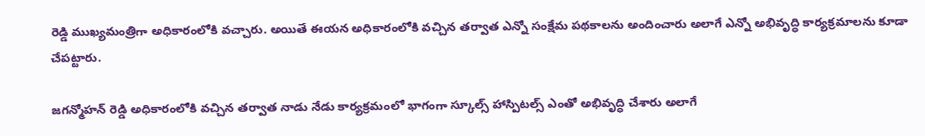రెడ్డి ముఖ్యమంత్రిగా అధికారంలోకి వచ్చారు. అయితే ఈయన అధికారంలోకి వచ్చిన తర్వాత ఎన్నో సంక్షేమ పథకాలను అందించారు అలాగే ఎన్నో అభివృద్ధి కార్యక్రమాలను కూడా చేపట్టారు.

జగన్మోహన్ రెడ్డి అధికారంలోకి వచ్చిన తర్వాత నాడు నేడు కార్యక్రమంలో భాగంగా స్కూల్స్ హాస్పిటల్స్ ఎంతో అభివృద్ధి చేశారు అలాగే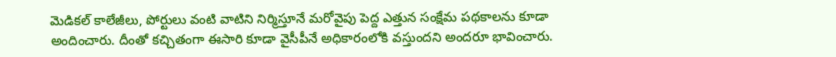మెడికల్ కాలేజీలు, పోర్టులు వంటి వాటిని నిర్మిస్తూనే మరోవైపు పెద్ద ఎత్తున సంక్షేమ పథకాలను కూడా అందించారు. దీంతో కచ్చితంగా ఈసారి కూడా వైసీపీనే అధికారంలోకి వస్తుందని అందరూ భావించారు.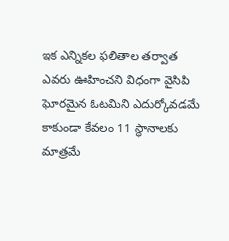ఇక ఎన్నికల ఫలితాల తర్వాత ఎవరు ఊహించని విధంగా వైసిపి ఘోరమైన ఓటమిని ఎదుర్కోవడమే కాకుండా కేవలం 11 స్థానాలకు మాత్రమే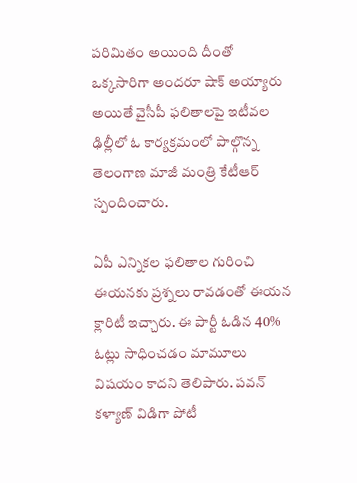పరిమితం అయింది దీంతో ఒక్కసారిగా అందరూ షాక్ అయ్యారు అయితే వైసీపీ ఫలితాలపై ఇటీవల ఢిల్లీలో ఓ కార్యక్రమంలో పాల్గొన్న తెలంగాణ మాజీ మంత్రి కేటీఆర్ స్పందించారు.

ఏపీ ఎన్నికల ఫలితాల గురించి ఈయనకు ప్రశ్నలు రావడంతో ఈయన క్లారిటీ ఇచ్చారు. ఈ పార్టీ ఓడిన 40% ఓట్లు సాధించడం మామూలు విషయం కాదని తెలిపారు. పవన్ కళ్యాణ్ విడిగా పోటీ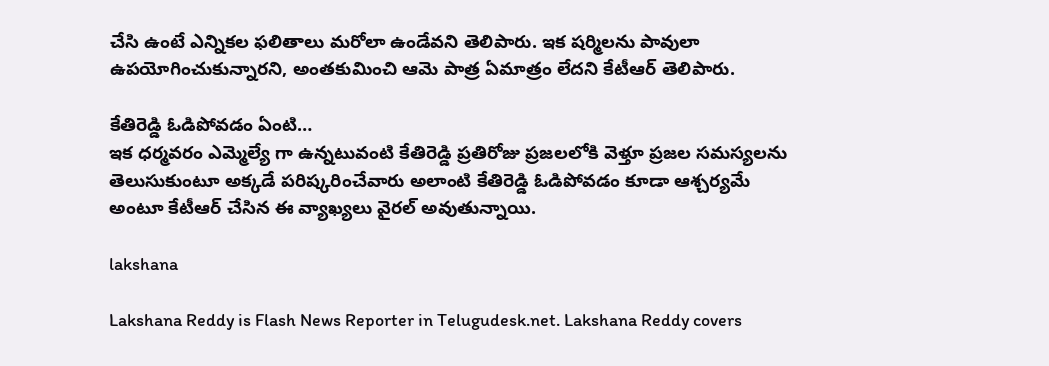చేసి ఉంటే ఎన్నికల ఫలితాలు మరోలా ఉండేవని తెలిపారు. ఇక షర్మిలను పావులా ఉపయోగించుకున్నారని, అంతకుమించి ఆమె పాత్ర ఏమాత్రం లేదని కేటీఆర్ తెలిపారు.

కేతిరెడ్డి ఓడిపోవడం ఏంటి…
ఇక ధర్మవరం ఎమ్మెల్యే గా ఉన్నటువంటి కేతిరెడ్డి ప్రతిరోజు ప్రజలలోకి వెళ్తూ ప్రజల సమస్యలను తెలుసుకుంటూ అక్కడే పరిష్కరించేవారు అలాంటి కేతిరెడ్డి ఓడిపోవడం కూడా ఆశ్చర్యమే అంటూ కేటీఆర్ చేసిన ఈ వ్యాఖ్యలు వైరల్ అవుతున్నాయి.

lakshana

Lakshana Reddy is Flash News Reporter in Telugudesk.net. Lakshana Reddy covers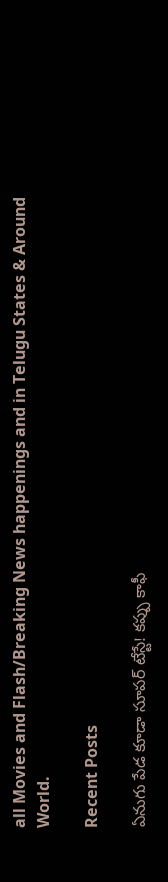all Movies and Flash/Breaking News happenings and in Telugu States & Around World.

Recent Posts

ఏనుగు పేడ కూడా సూపర్ టేస్టే! కప్పు కాఫీ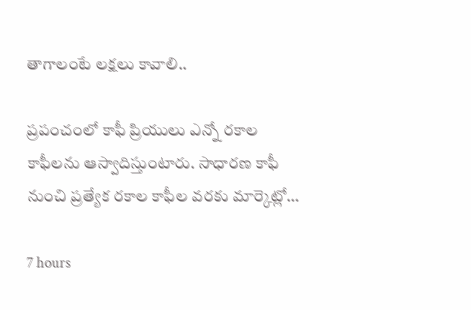తాగాలంటే లక్షలు కావాలి..

ప్రపంచంలో కాఫీ ప్రియులు ఎన్నో రకాల కాఫీలను ఆస్వాదిస్తుంటారు. సాధారణ కాఫీ నుంచి ప్రత్యేక రకాల కాఫీల వరకు మార్కెట్లో…

7 hours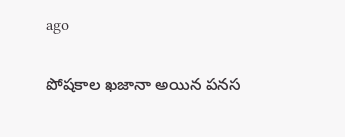ago

పోషకాల ఖజానా అయిన పనస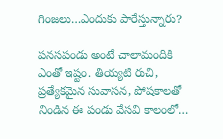గింజలు…ఎందుకు పారేస్తున్నారు?

పనసపండు అంటే చాలామందికి ఎంతో ఇష్టం. తియ్యటి రుచి, ప్రత్యేకమైన సువాసన, పోషకాలతో నిండిన ఈ పండు వేసవి కాలంలో…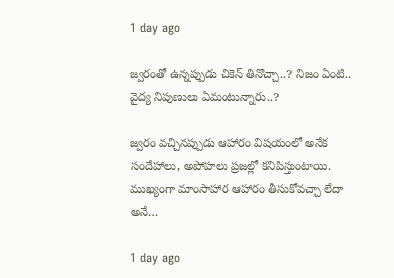1 day ago

జ్వరంతో ఉన్నప్పుడు చికెన్ తినొచ్చా..? నిజం ఏంటి.. వైద్య నిపుణులు ఏమంటున్నారు..?

జ్వరం వచ్చినప్పుడు ఆహారం విషయంలో అనేక సందేహాలు, అపోహలు ప్రజల్లో కనిపిస్తుంటాయి. ముఖ్యంగా మాంసాహార ఆహారం తీసుకోవచ్చా లేదా అనే…

1 day ago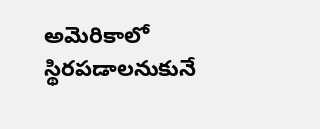అమెరికాలో స్థిరపడాలనుకునే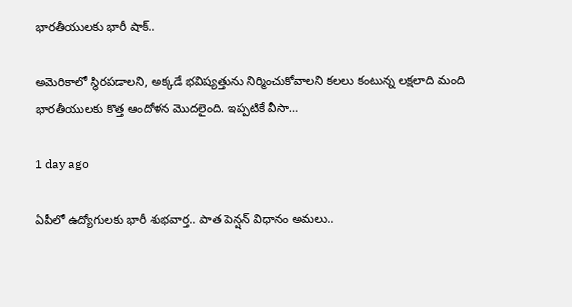భారతీయులకు భారీ షాక్..

అమెరికాలో స్థిరపడాలని, అక్కడే భవిష్యత్తును నిర్మించుకోవాలని కలలు కంటున్న లక్షలాది మంది భారతీయులకు కొత్త ఆందోళన మొదలైంది. ఇప్పటికే వీసా…

1 day ago

ఏపీలో ఉద్యోగులకు భారీ శుభవార్త.. పాత పెన్షన్ విధానం అమలు..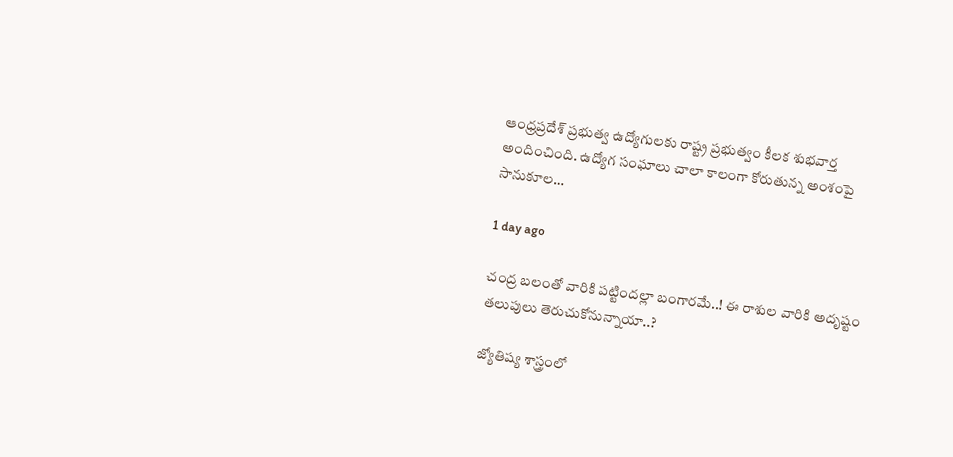ఆంధ్రప్రదేశ్ ప్రభుత్వ ఉద్యోగులకు రాష్ట్ర ప్రభుత్వం కీలక శుభవార్త అందించింది. ఉద్యోగ సంఘాలు చాలా కాలంగా కోరుతున్న అంశంపై సానుకూల…

1 day ago

చంద్ర బలంతో వారికి పట్టిందల్లా బంగారమే..! ఈ రాశుల వారికి అదృష్టం తలుపులు తెరుచుకోనున్నాయా..?

జ్యోతిష్య శాస్త్రంలో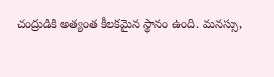చంద్రుడికి అత్యంత కీలకమైన స్థానం ఉంది. మనస్సు,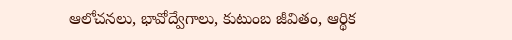ఆలోచనలు, భావోద్వేగాలు, కుటుంబ జీవితం, ఆర్థిక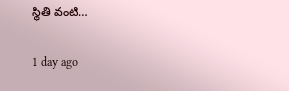స్థితి వంటి…

1 day ago